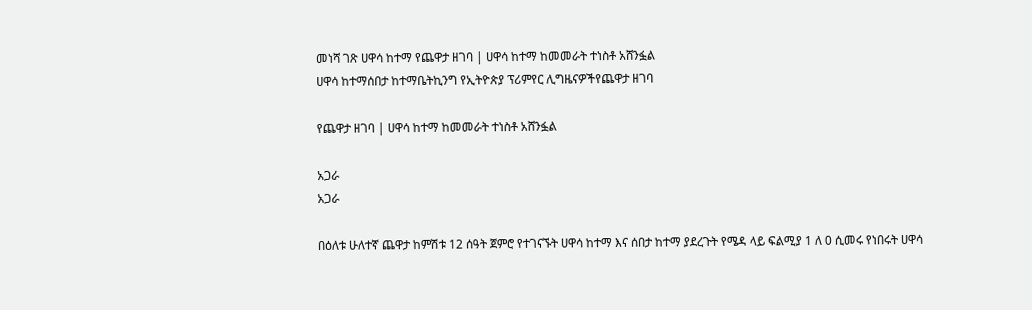መነሻ ገጽ ሀዋሳ ከተማ የጨዋታ ዘገባ | ሀዋሳ ከተማ ከመመራት ተነስቶ አሸንፏል
ሀዋሳ ከተማሰበታ ከተማቤትኪንግ የኢትዮጵያ ፕሪምየር ሊግዜናዎችየጨዋታ ዘገባ

የጨዋታ ዘገባ | ሀዋሳ ከተማ ከመመራት ተነስቶ አሸንፏል

አጋራ
አጋራ

በዕለቱ ሁለተኛ ጨዋታ ከምሽቱ 12 ሰዓት ጀምሮ የተገናኙት ሀዋሳ ከተማ እና ሰበታ ከተማ ያደረጉት የሜዳ ላይ ፍልሚያ 1 ለ 0 ሲመሩ የነበሩት ሀዋሳ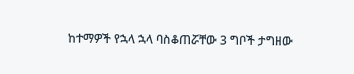ከተማዎች የኋላ ኋላ ባስቆጠሯቸው 3 ግቦች ታግዘው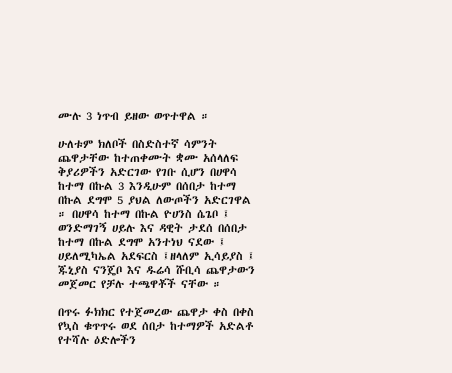ሙሉ 3 ነጥብ ይዘው ወጥተዋል ።

ሁለቱም ክለቦች በስድስተኛ ሳምንት ጨዋታቸው ከተጠቀሙት ቋሙ አሰላለፍ ቅያሪዎችን አድርገው የገቡ ሲሆን በሀዋሳ ከተማ በኩል 3 እንዲሁም በሰበታ ከተማ በኩል ደግሞ 5 ያህል ለውጦችን አድርገዋል ። በሀዋሳ ከተማ በኩል ዮሀንስ ሴጌቦ ፤ ወንድማገኝ ሀይሉ እና ዳዊት ታደሰ በሰበታ ከተማ በኩል ደግሞ አንተነህ ናደው ፤ ሀይለሚካኤል አደፍርስ ፤ዘላለም ኢሳይያስ ፤ ጁኒያስ ናንጄቦ እና ዱሬሳ ሹቢሳ ጨዋታውን መጀመር የቻሉ ተጫዋቾች ናቸው ።

በጥሩ ፉክክር የተጀመረው ጨዋታ ቀስ በቀስ የኳስ ቁጥጥሩ ወደ ሰበታ ከተማዎች አድልቶ የተሻሉ ዕድሎችን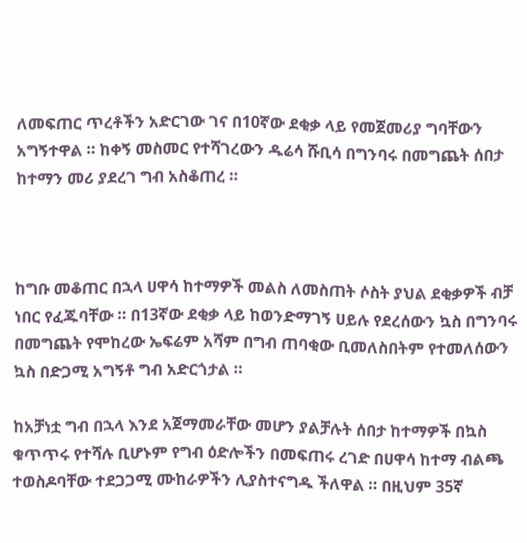ለመፍጠር ጥረቶችን አድርገው ገና በ10ኛው ደቂቃ ላይ የመጀመሪያ ግባቸውን አግኝተዋል ። ከቀኝ መስመር የተሻገረውን ዱሬሳ ሹቢሳ በግንባሩ በመግጨት ሰበታ ከተማን መሪ ያደረገ ግብ አስቆጠረ ።



ከግቡ መቆጠር በኋላ ሀዋሳ ከተማዎች መልስ ለመስጠት ሶስት ያህል ደቂቃዎች ብቻ ነበር የፈጁባቸው ። በ13ኛው ደቂቃ ላይ ከወንድማገኝ ሀይሉ የደረሰውን ኳስ በግንባሩ በመግጨት የሞከረው ኤፍሬም አሻም በግብ ጠባቂው ቢመለስበትም የተመለሰውን ኳስ በድጋሚ አግኝቶ ግብ አድርጎታል ።

ከአቻነቷ ግብ በኋላ እንደ አጀማመራቸው መሆን ያልቻሉት ሰበታ ከተማዎች በኳስ ቁጥጥሩ የተሻሉ ቢሆኑም የግብ ዕድሎችን በመፍጠሩ ረገድ በሀዋሳ ከተማ ብልጫ ተወስዶባቸው ተደጋጋሚ ሙከራዎችን ሊያስተናግዱ ችለዋል ። በዚህም 35ኛ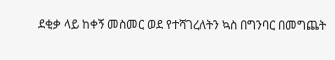ደቂቃ ላይ ከቀኝ መስመር ወደ የተሻገረለትን ኳስ በግንባር በመግጨት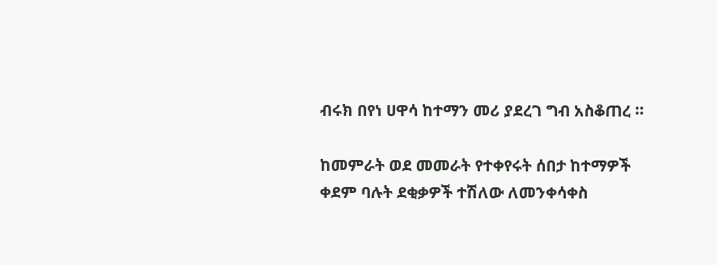ብሩክ በየነ ሀዋሳ ከተማን መሪ ያደረገ ግብ አስቆጠረ ።

ከመምራት ወደ መመራት የተቀየሩት ሰበታ ከተማዎች ቀደም ባሉት ደቂቃዎች ተሽለው ለመንቀሳቀስ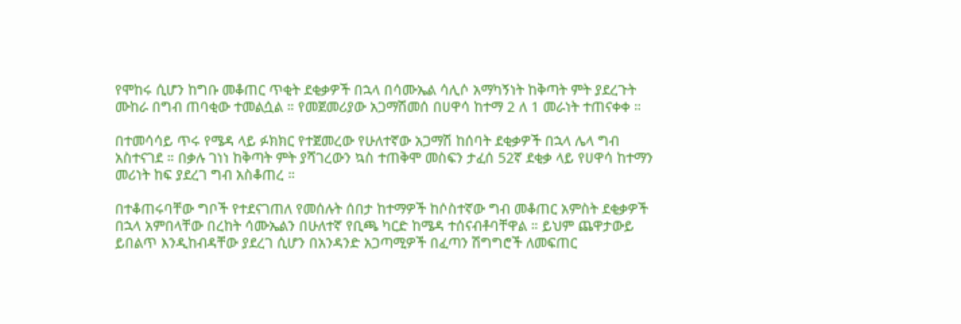የሞከሩ ሲሆን ከግቡ መቆጠር ጥቂት ደቂቃዎች በኋላ በሳሙኤል ሳሊሶ አማካኝነት ከቅጣት ምት ያደረጉት ሙከራ በግብ ጠባቂው ተመልሷል ። የመጀመሪያው አጋማሽመሰ በሀዋሳ ከተማ 2 ለ 1 መራነት ተጠናቀቀ ።

በተመሳሳይ ጥሩ የሜዳ ላይ ፉክክር የተጀመረው የሁለተኛው አጋማሽ ከሰባት ደቂቃዎች በኋላ ሌላ ግብ አስተናገደ ። በቃሉ ገነነ ከቅጣት ምት ያሻገረውን ኳስ ተጠቅሞ መስፍን ታፈሰ 52ኛ ደቂቃ ላይ የሀዋሳ ከተማን መሪነት ከፍ ያደረገ ግብ አስቆጠረ ።

በተቆጠሩባቸው ግቦች የተደናገጠለ የመሰሉት ሰበታ ከተማዎች ከሶስተኛው ግብ መቆጠር አምስት ደቂቃዎች በኋላ አምበላቸው በረከት ሳሙኤልን በሁለተኛ የቢጫ ካርድ ከሜዳ ተሰናብቶባቸዋል ። ይህም ጨዋታውይ ይበልጥ እንዲከብዳቸው ያደረገ ሲሆን በአንዳንድ አጋጣሚዎች በፈጣን ሽግግሮች ለመፍጠር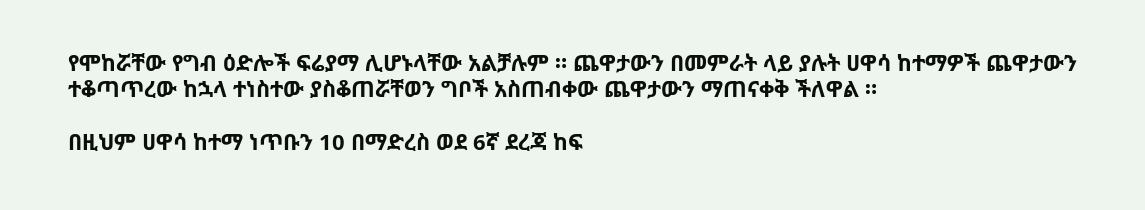የሞከሯቸው የግብ ዕድሎች ፍሬያማ ሊሆኑላቸው አልቻሉም ። ጨዋታውን በመምራት ላይ ያሉት ሀዋሳ ከተማዎች ጨዋታውን ተቆጣጥረው ከኋላ ተነስተው ያስቆጠሯቸወን ግቦች አስጠብቀው ጨዋታውን ማጠናቀቅ ችለዋል ።

በዚህም ሀዋሳ ከተማ ነጥቡን 10 በማድረስ ወደ 6ኛ ደረጃ ከፍ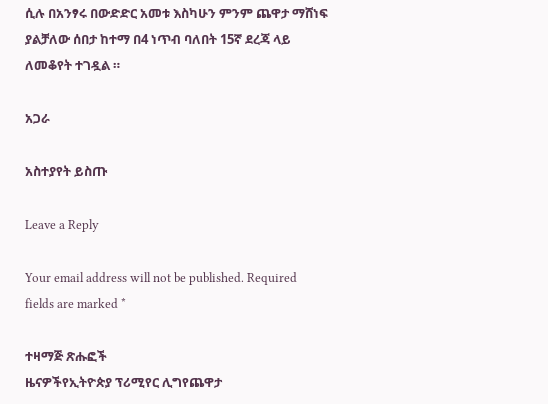ሲሉ በአንፃሩ በውድድር አመቱ እስካሁን ምንም ጨዋታ ማሸነፍ ያልቻለው ሰበታ ከተማ በ4 ነጥብ ባለበት 15ኛ ደረጃ ላይ ለመቆየት ተገዷል ።

አጋራ

አስተያየት ይስጡ

Leave a Reply

Your email address will not be published. Required fields are marked *

ተዛማጅ ጽሑፎች
ዜናዎችየኢትዮጵያ ፕሪሚየር ሊግየጨዋታ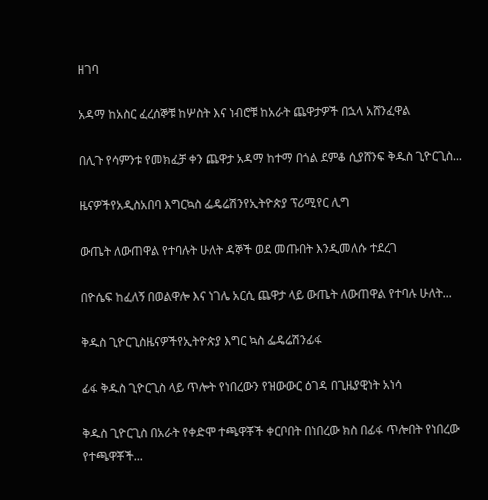ዘገባ

አዳማ ከአስር ፈረሰኞቹ ከሦስት እና ነብሮቹ ከአራት ጨዋታዎች በኋላ አሸንፈዋል

በሊጉ የሳምንቱ የመክፈቻ ቀን ጨዋታ አዳማ ከተማ በጎል ደምቆ ሲያሸንፍ ቅዱስ ጊዮርጊስ...

ዜናዎችየአዲስአበባ እግርኳስ ፌዴሬሽንየኢትዮጵያ ፕሪሚየር ሊግ

ውጤት ለውጠዋል የተባሉት ሁለት ዳኞች ወደ መጡበት እንዲመለሱ ተደረገ

በዮሴፍ ከፈለኝ በወልዋሎ እና ነገሌ አርሲ ጨዋታ ላይ ውጤት ለውጠዋል የተባሉ ሁለት...

ቅዱስ ጊዮርጊስዜናዎችየኢትዮጵያ እግር ኳስ ፌዴሬሽንፊፋ

ፊፋ ቅዱስ ጊዮርጊስ ላይ ጥሎት የነበረውን የዝውውር ዕገዳ በጊዜያዊነት አነሳ

ቅዱስ ጊዮርጊስ በአራት የቀድሞ ተጫዋቾች ቀርቦበት በነበረው ክስ በፊፋ ጥሎበት የነበረው የተጫዋቾች...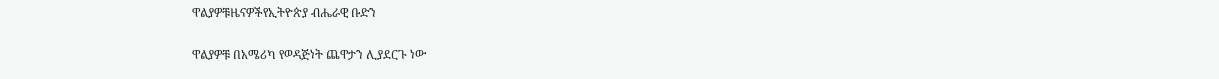ዋልያዎቹዜናዎችየኢትዮጵያ ብሔራዊ ቡድን

ዋልያዎቹ በአሜሪካ የወዳጅነት ጨዋታን ሊያደርጉ ነው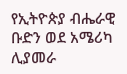የኢትዮጵያ ብሔራዊ ቡድን ወደ አሜሪካ ሊያመራ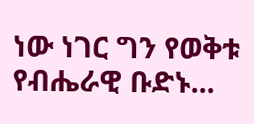ነው ነገር ግን የወቅቱ የብሔራዊ ቡድኑ...